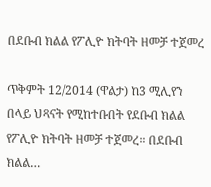በደቡብ ክልል የፖሊዮ ክትባት ዘመቻ ተጀመረ

ጥቅምት 12/2014 (ዋልታ) ከ3 ሚሊየን በላይ ህጻናት የሚከተቡበት የደቡብ ክልል የፖሊዮ ክትባት ዘመቻ ተጀመረ። በደቡብ ክልል…